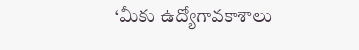‘మీకు ఉద్యోగావకాశాలు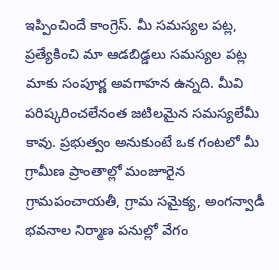ఇప్పించిందే కాంగ్రెస్. మీ సమస్యల పట్ల, ప్రత్యేకించి మా ఆడబిడ్డలు సమస్యల పట్ల మాకు సంపూర్ణ అవగాహన ఉన్నది. మీవి పరిష్కరించలేనంత జటిలమైన సమస్యలేమీ కావు. ప్రభుత్వం అనుకుంటే ఒక గంటలో మీ
గ్రామీణ ప్రాంతాల్లో మంజూరైన గ్రామపంచాయతీ, గ్రామ సమైక్య, అంగన్వాడీ భవనాల నిర్మాణ పనుల్లో వేగం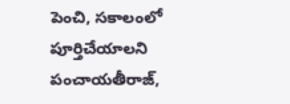పెంచి, సకాలంలో పూర్తిచేయాలని పంచాయతీరాజ్,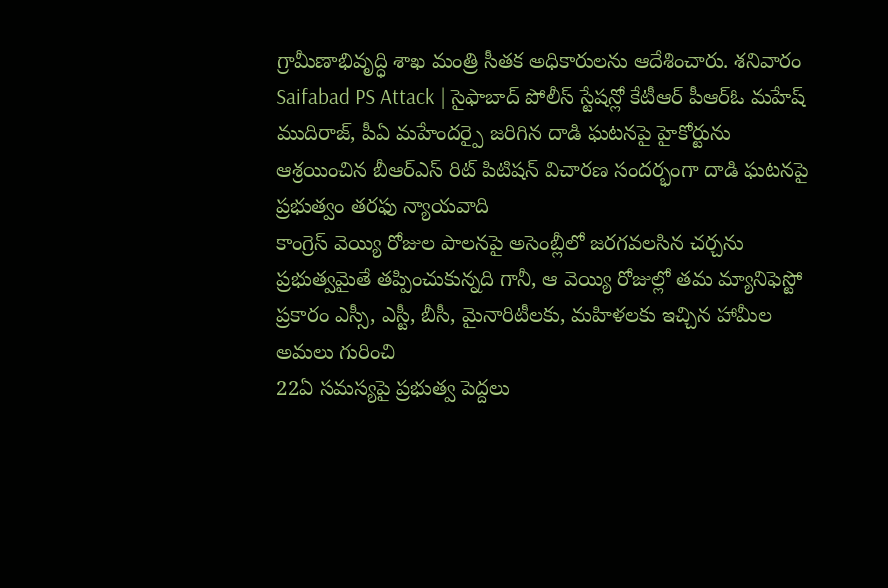గ్రామీణాభివృద్ధి శాఖ మంత్రి సీతక అధికారులను ఆదేశించారు. శనివారం
Saifabad PS Attack | సైఫాబాద్ పోలీస్ స్టేషన్లో కేటీఆర్ పీఆర్ఓ మహేష్ ముదిరాజ్, పీఏ మహేందర్పై జరిగిన దాడి ఘటనపై హైకోర్టును ఆశ్రయించిన బీఆర్ఎస్ రిట్ పిటిషన్ విచారణ సందర్భంగా దాడి ఘటనపై ప్రభుత్వం తరఫు న్యాయవాది
కాంగ్రెస్ వెయ్యి రోజుల పాలనపై అసెంబ్లీలో జరగవలసిన చర్చను ప్రభుత్వమైతే తప్పించుకున్నది గానీ, ఆ వెయ్యి రోజుల్లో తమ మ్యానిఫెస్టో ప్రకారం ఎస్సీ, ఎస్టీ, బీసీ, మైనారిటీలకు, మహిళలకు ఇచ్చిన హామీల అమలు గురించి
22ఏ సమస్యపై ప్రభుత్వ పెద్దలు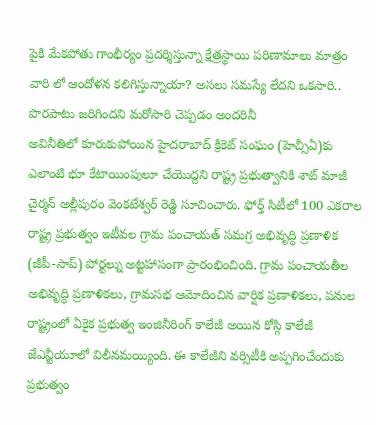పైకి మేకపోతు గాంభీర్యం ప్రదర్శిస్తున్నా క్షేత్రస్థాయి పరిణామాలు మాత్రం వారి లో ఆందోళన కలిగిస్తున్నాయా? అసలు సమస్యే లేదని ఒకసారి.. పొరపాటు జరిగిందని మరోసారి చెప్పడం అందరినీ
అవినీతిలో కూరుకుపోయిన హైదరాబాద్ క్రికెట్ సంఘం (హెచ్సీఏ)కు ఎలాంటి భూ కేటాయింపులూ చేయొద్దని రాష్ట్ర ప్రభుత్వానికి శాట్ మాజీ చైర్మన్ అల్లీపురం వెంకటేశ్వర్ రెడ్డి సూచించారు. ఫోర్త్ సిటీలో 100 ఎకరాల
రాష్ట్ర ప్రభుత్వం ఇటీవల గ్రామ పంచాయత్ సమగ్ర అభివృద్ధి ప్రణాళిక (జీపీ-సాప్) పోర్టల్ను అట్టహాసంగా ప్రారంభించింది. గ్రామ పంచాయతీల అభివృద్ధి ప్రణాళికలు, గ్రామసభ ఆమోదించిన వార్షిక ప్రణాళికలు, పనుల
రాష్ట్రంలో ఏకైక ప్రభుత్వ ఇంజినీరింగ్ కాలేజీ అయిన కోస్గి కాలేజీ జేఎన్టీయూలో విలీనమయ్యింది. ఈ కాలేజీని వర్సిటీకి అప్పగించేందుకు ప్రభుత్వం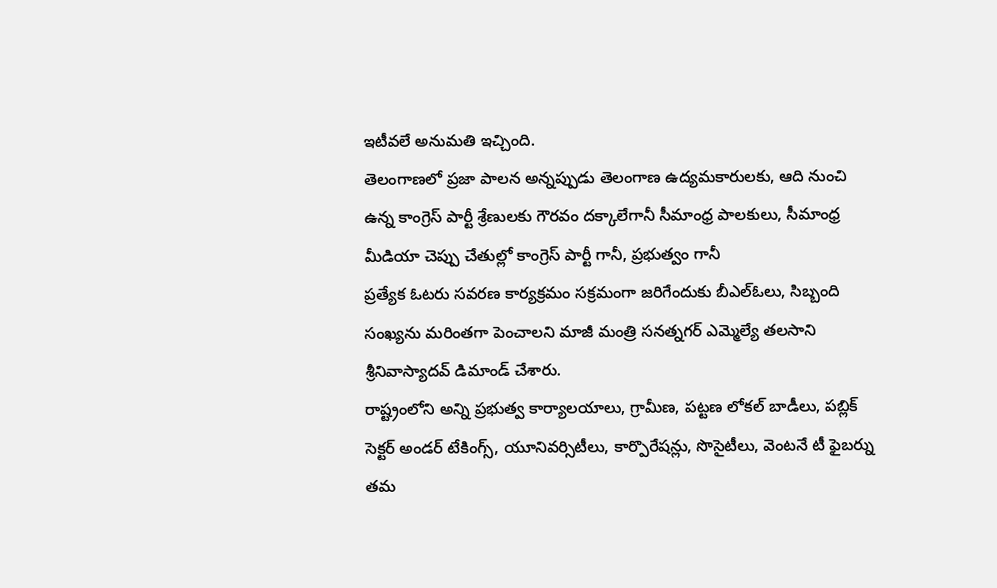ఇటీవలే అనుమతి ఇచ్చింది.
తెలంగాణలో ప్రజా పాలన అన్నప్పుడు తెలంగాణ ఉద్యమకారులకు, ఆది నుంచి ఉన్న కాంగ్రెస్ పార్టీ శ్రేణులకు గౌరవం దక్కాలేగానీ సీమాంధ్ర పాలకులు, సీమాంధ్ర మీడియా చెప్పు చేతుల్లో కాంగ్రెస్ పార్టీ గానీ, ప్రభుత్వం గానీ
ప్రత్యేక ఓటరు సవరణ కార్యక్రమం సక్రమంగా జరిగేందుకు బీఎల్ఓలు, సిబ్బంది సంఖ్యను మరింతగా పెంచాలని మాజీ మంత్రి సనత్నగర్ ఎమ్మెల్యే తలసాని శ్రీనివాస్యాదవ్ డిమాండ్ చేశారు.
రాష్ట్రంలోని అన్ని ప్రభుత్వ కార్యాలయాలు, గ్రామీణ, పట్టణ లోకల్ బాడీలు, పబ్లిక్ సెక్టర్ అండర్ టేకింగ్స్, యూనివర్సిటీలు, కార్పొరేషన్లు, సొసైటీలు, వెంటనే టీ ఫైబర్ను తమ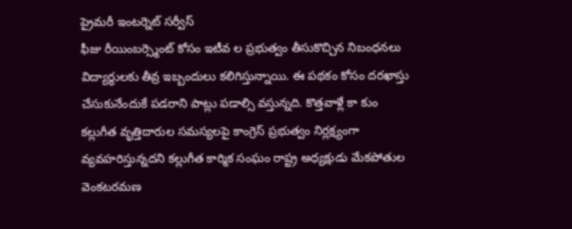ప్రైమరీ ఇంటర్నెట్ సర్వీస్
ఫీజు రీయింబర్స్మెంట్ కోసం ఇటీవ ల ప్రభుత్వం తీసుకొచ్చిన నిబంధనలు విద్యార్థులకు తీవ్ర ఇబ్బందులు కలిగిస్తున్నాయి. ఈ పథకం కోసం దరఖాస్తు చేసుకునేందుకే పడరాని పాట్లు పడాల్సి వస్తున్నది. కొత్తవాళ్లే కా కుం
కల్లుగీత వృత్తిదారుల సమస్యలపై కాంగ్రెస్ ప్రభుత్వం నిర్లక్ష్యంగా వ్యవహరిస్తున్నదని కల్లుగీత కార్మిక సంఘం రాష్ట్ర అధ్యక్షుడు మేకపోతుల వెంకటరమణ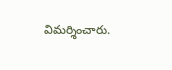విమర్శించారు.